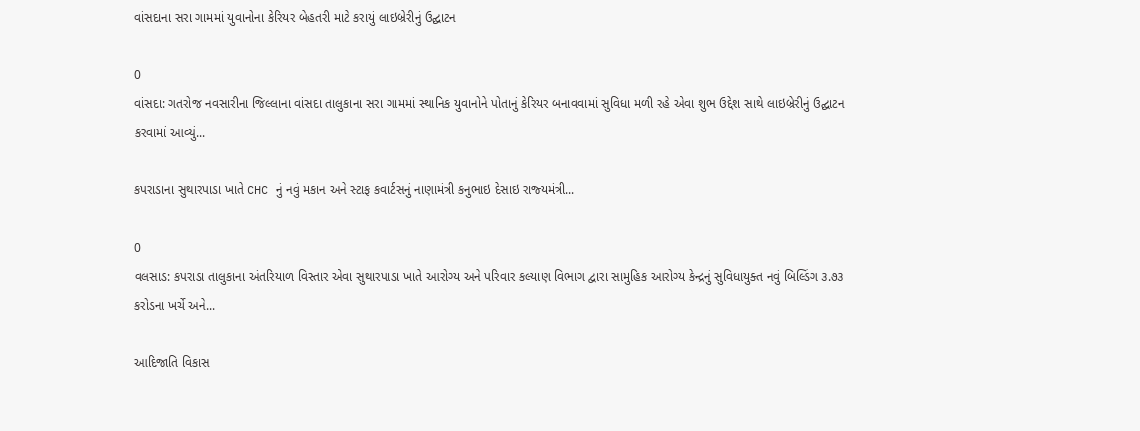વાંસદાના સરા ગામમાં યુવાનોના કેરિયર બેહતરી માટે કરાયું લાઇબ્રેરીનું ઉદ્ઘાટન

0
વાંસદા: ગતરોજ નવસારીના જિલ્લાના વાંસદા તાલુકાના સરા ગામમાં સ્થાનિક યુવાનોને પોતાનું કેરિયર બનાવવામાં સુવિધા મળી રહે એવા શુભ ઉદ્દેશ સાથે લાઇબ્રેરીનું ઉદ્ઘાટન કરવામાં આવ્યું...

કપરાડાના સુથારપાડા ખાતે CHC નું નવું મકાન અને સ્‍ટાફ કવાર્ટસનું નાણામંત્રી કનુભાઇ દેસાઇ રાજ્‍યમંત્રી...

0
વલસાડ: કપરાડા તાલુકાના અંતરિયાળ વિસ્‍તાર એવા સુથારપાડા ખાતે આરોગ્‍ય અને પરિવાર કલ્‍યાણ વિભાગ દ્વારા સામુહિક આરોગ્‍ય કેન્‍દ્રનું સુવિધાયુક્‍ત નવું બિલ્‍ડિંગ ૩.૭૩ કરોડના ખર્ચે અને...

આદિજાતિ વિકાસ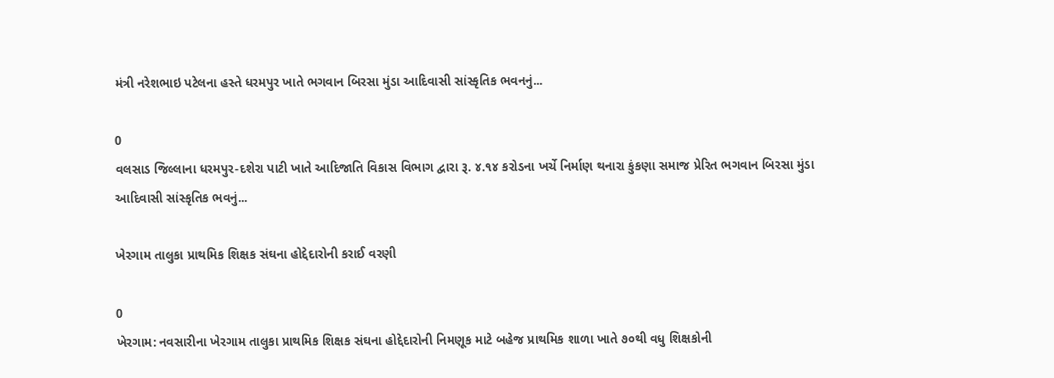મંત્રી નરેશભાઇ પટેલના હસ્‍તે ધરમપુર ખાતે ભગવાન બિરસા મુંડા આદિવાસી સાંસ્‍કૃતિક ભવનનું...

0
વલસાડ જિલ્લાના ધરમપુર-દશેરા પાટી ખાતે આદિજાતિ વિકાસ વિભાગ દ્વારા રૂ. ૪.૧૪ કરોડના ખર્ચે નિર્માણ થનારા કુંકણા સમાજ પ્રેરિત ભગવાન બિરસા મુંડા આદિવાસી સાંસ્‍કૃતિક ભવનું...

ખેરગામ તાલુકા પ્રાથમિક શિક્ષક સંઘના હોદ્દેદારોની કરાઈ વરણી

0
ખેરગામ: નવસારીના ખેરગામ તાલુકા પ્રાથમિક શિક્ષક સંઘના હોદ્દેદારોની નિમણૂક માટે બહેજ પ્રાથમિક શાળા ખાતે ૭૦થી વધુ શિક્ષકોની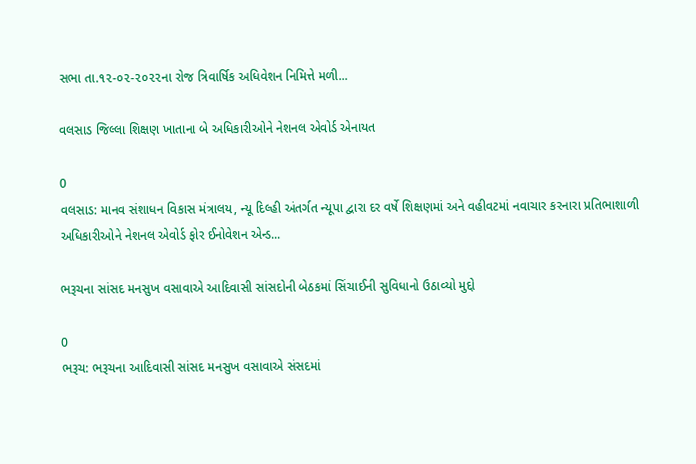સભા તા.૧૨-૦૨-૨૦૨૨ના રોજ ત્રિવાર્ષિક અધિવેશન નિમિત્તે મળી...

વલસાડ જિલ્લા શિક્ષણ ખાતાના બે અધિકારીઓને નેશનલ એવોર્ડ એનાયત

0
વલસાડ: માનવ સંશાધન વિકાસ મંત્રાલય, ન્‍યૂ દિલ્‍હી અંતર્ગત ન્‍યૂપા દ્વારા દર વર્ષે શિક્ષણમાં અને વહીવટમાં નવાચાર કરનારા પ્રતિભાશાળી અધિકારીઓને નેશનલ એવોર્ડ ફોર ઈનોવેશન એન્‍ડ...

ભરૂચના સાંસદ મનસુખ વસાવાએ આદિવાસી સાંસદોની બેઠકમાં સિંચાઈની સુવિધાનો ઉઠાવ્યો મુદ્દો

0
ભરૂચ: ભરૂચના આદિવાસી સાંસદ મનસુખ વસાવાએ સંસદમાં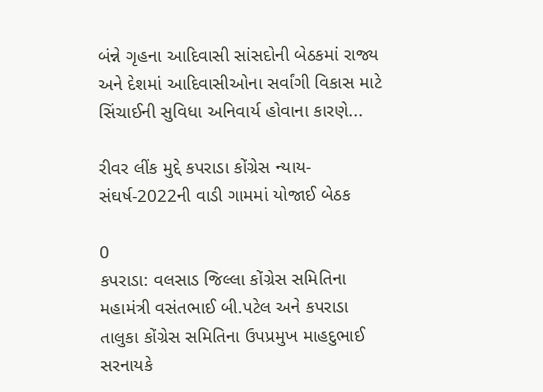બંન્ને ગૃહના આદિવાસી સાંસદોની બેઠકમાં રાજ્ય અને દેશમાં આદિવાસીઓના સર્વાંગી વિકાસ માટે સિંચાઈની સુવિધા અનિવાર્ય હોવાના કારણે...

રીવર લીંક મુદ્દે કપરાડા કોંગ્રેસ ન્યાય- સંઘર્ષ-2022ની વાડી ગામમાં યોજાઈ બેઠક

0
કપરાડા: વલસાડ જિલ્લા કોંગ્રેસ સમિતિના મહામંત્રી વસંતભાઈ બી.પટેલ અને કપરાડા તાલુકા કોંગ્રેસ સમિતિના ઉપપ્રમુખ માહદુભાઈ સરનાયકે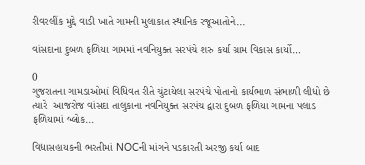રીવરલીંક મુદ્દે વાડી ખાતે ગામની મુલાકાત સ્થાનિક રજૂઆતોને...

વાંસદાના દુબળ ફળિયા ગામમાં નવનિયુક્ત સરપંચે શરુ કર્યા ગ્રામ વિકાસ કાર્યો…

0
ગુજરાતના ગામડાઓમાં વિધિવત રીતે ચુંટાયેલા સરપંચે પોતાનો કાર્યભાળ સંભાળી લીધો છે ત્યારે  આજરોજ વાંસદા તાલુકાના નવનિયુક્ત સરપંચ દ્વારા દુબળ ફળિયા ગામના પલાડ ફળિયામાં બ્લોક...

વિદ્યાસહાયકની ભરતીમાં NOCની માંગને પડકારતી અરજી કર્યા બાદ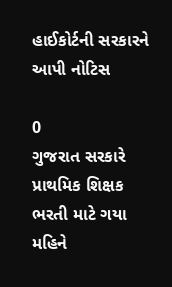હાઈકોર્ટની સરકારને આપી નોટિસ

0
ગુજરાત સરકારે પ્રાથમિક શિક્ષક ભરતી માટે ગયા મહિને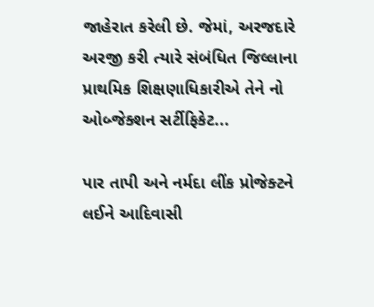જાહેરાત કરેલી છે. જેમાં, અરજદારે અરજી કરી ત્યારે સંબંધિત જિલ્લાના પ્રાથમિક શિક્ષણાધિકારીએ તેને નો ઓબ્જેક્શન સર્ટીફિકેટ...

પાર તાપી અને નર્મદા લીંક પ્રોજેક્ટને લઈને આદિવાસી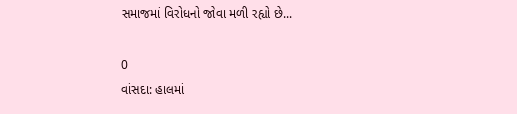સમાજમાં વિરોધનો જોવા મળી રહ્યો છે...

0
વાંસદા: હાલમાં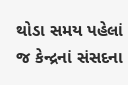થોડા સમય પહેલાં જ કેન્દ્રનાં સંસદના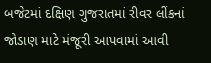બજેટમાં દક્ષિણ ગુજરાતમાં રીવર લીંકનાં જોડાણ માટે મંજૂરી આપવામાં આવી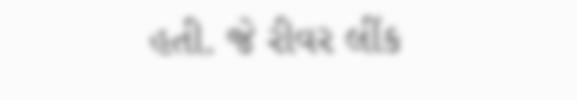હતી. જે રીવર લીંક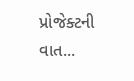પ્રોજેક્ટની વાત...